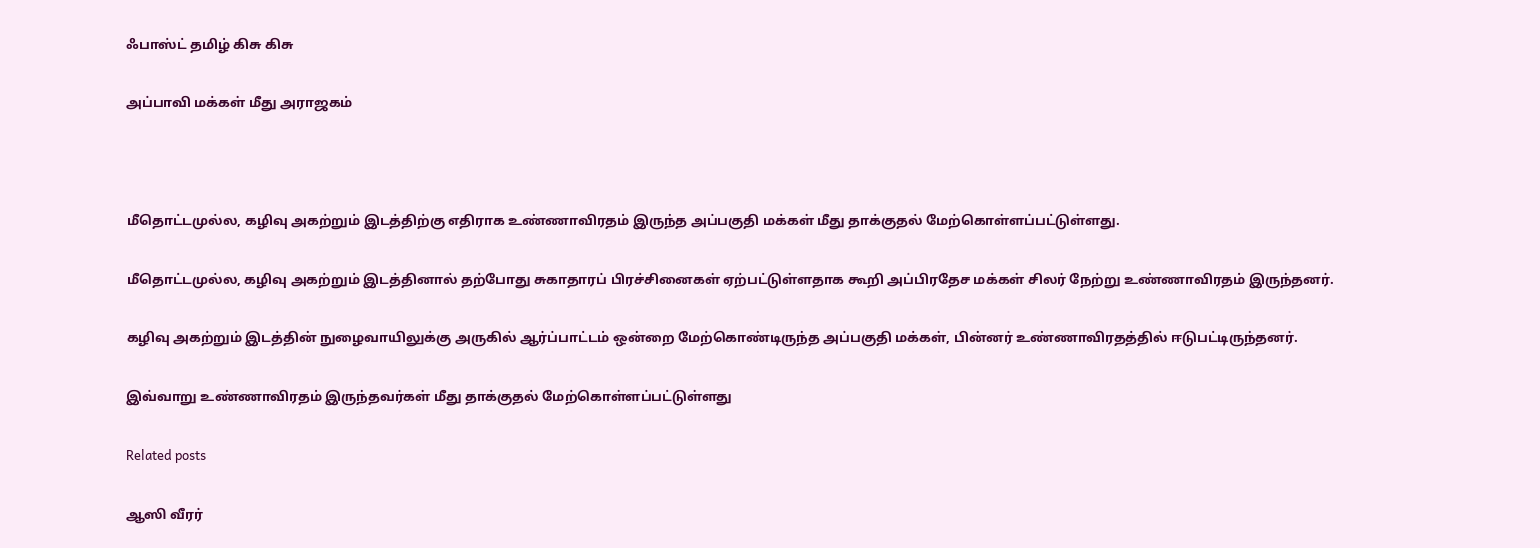ஃபாஸ்ட் தமிழ் கிசு கிசு

அப்பாவி மக்கள் மீது அராஜகம்



மீதொட்டமுல்ல, கழிவு அகற்றும் இடத்திற்கு எதிராக உண்ணாவிரதம் இருந்த அப்பகுதி மக்கள் மீது தாக்குதல் மேற்கொள்ளப்பட்டுள்ளது.

மீதொட்டமுல்ல, கழிவு அகற்றும் இடத்தினால் தற்போது சுகாதாரப் பிரச்சினைகள் ஏற்பட்டுள்ளதாக கூறி அப்பிரதேச மக்கள் சிலர் நேற்று உண்ணாவிரதம் இருந்தனர்.

கழிவு அகற்றும் இடத்தின் நுழைவாயிலுக்கு அருகில் ஆர்ப்பாட்டம் ஒன்றை மேற்கொண்டிருந்த அப்பகுதி மக்கள், பின்னர் உண்ணாவிரதத்தில் ஈடுபட்டிருந்தனர்.

இவ்வாறு உண்ணாவிரதம் இருந்தவர்கள் மீது தாக்குதல் மேற்கொள்ளப்பட்டுள்ளது

Related posts

ஆஸி வீரர்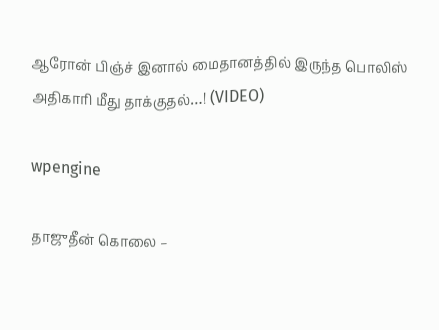ஆரோன் பிஞ்ச் இனால் மைதானத்தில் இருந்த பொலிஸ் அதிகாரி மீது தாக்குதல்…! (VIDEO)

wpengine

தாஜுதீன் கொலை –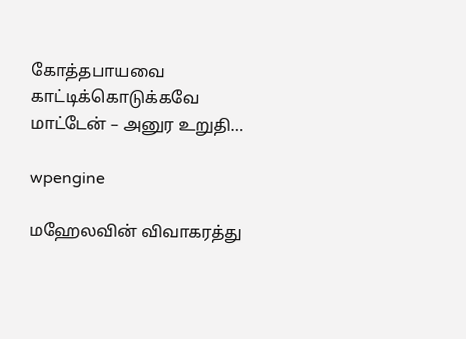கோத்தபாயவை காட்டிக்கொடுக்கவே மாட்டேன் – அனுர உறுதி…

wpengine

மஹேலவின் விவாகரத்து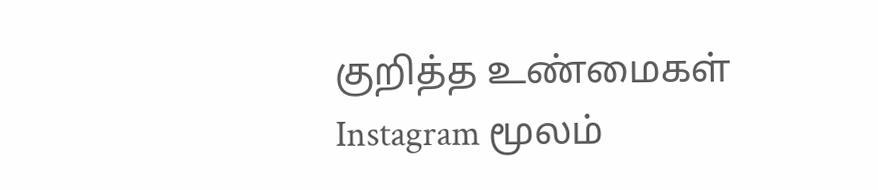குறித்த உண்மைகள் Instagram மூலம்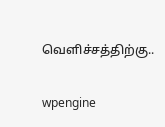வெளிச்சத்திற்கு..

wpengine